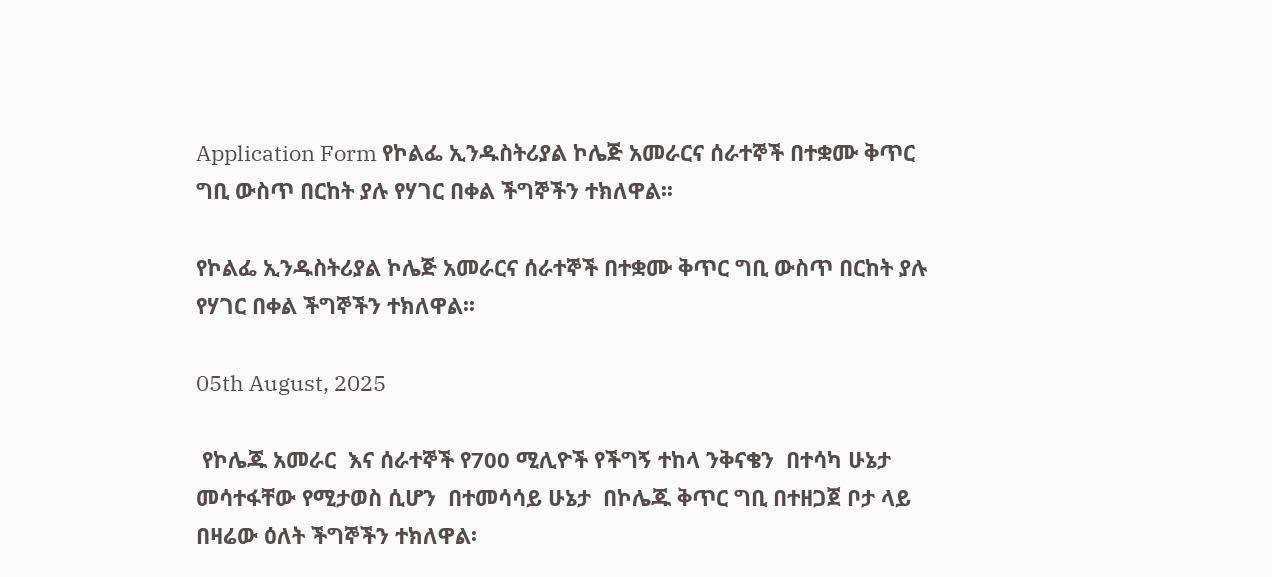Application Form የኮልፌ ኢንዱስትሪያል ኮሌጅ አመራርና ሰራተኞች በተቋሙ ቅጥር ግቢ ውስጥ በርከት ያሉ የሃገር በቀል ችግኞችን ተክለዋል፡፡

የኮልፌ ኢንዱስትሪያል ኮሌጅ አመራርና ሰራተኞች በተቋሙ ቅጥር ግቢ ውስጥ በርከት ያሉ የሃገር በቀል ችግኞችን ተክለዋል፡፡

05th August, 2025

 የኮሌጁ አመራር  እና ሰራተኞች የ700 ሚሊዮች የችግኝ ተከላ ንቅናቄን  በተሳካ ሁኔታ መሳተፋቸው የሚታወስ ሲሆን  በተመሳሳይ ሁኔታ  በኮሌጁ ቅጥር ግቢ በተዘጋጀ ቦታ ላይ በዛሬው ዕለት ችግኞችን ተክለዋል፡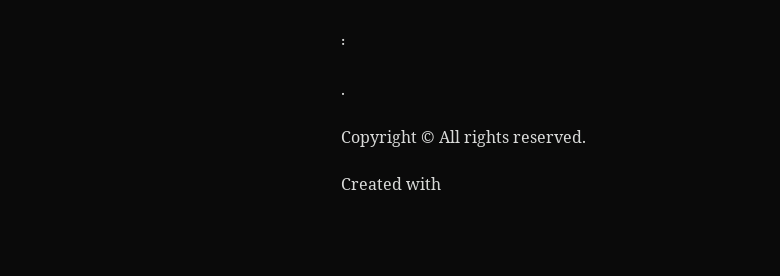፡

.

Copyright © All rights reserved.

Created with